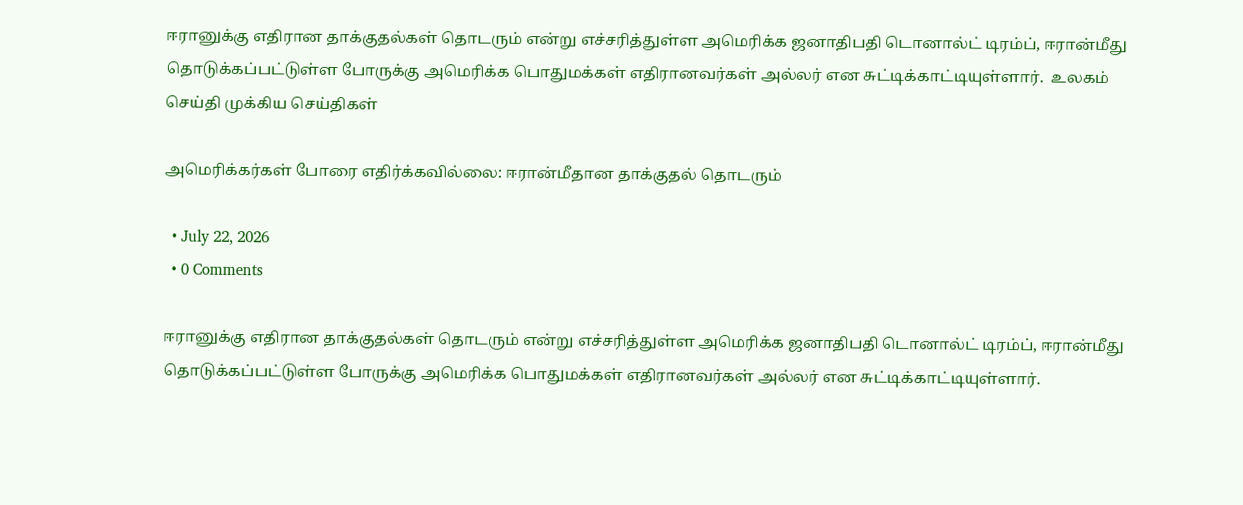ஈரானுக்கு எதிரான தாக்குதல்கள் தொடரும் என்று எச்சரித்துள்ள அமெரிக்க ஜனாதிபதி டொனால்ட் டிரம்ப், ஈரான்மீது தொடுக்கப்பட்டுள்ள போருக்கு அமெரிக்க பொதுமக்கள் எதிரானவர்கள் அல்லர் என சுட்டிக்காட்டியுள்ளார்.  உலகம் செய்தி முக்கிய செய்திகள்

அமெரிக்கர்கள் போரை எதிர்க்கவில்லை: ஈரான்மீதான தாக்குதல் தொடரும்

  • July 22, 2026
  • 0 Comments

ஈரானுக்கு எதிரான தாக்குதல்கள் தொடரும் என்று எச்சரித்துள்ள அமெரிக்க ஜனாதிபதி டொனால்ட் டிரம்ப், ஈரான்மீது தொடுக்கப்பட்டுள்ள போருக்கு அமெரிக்க பொதுமக்கள் எதிரானவர்கள் அல்லர் என சுட்டிக்காட்டியுள்ளார்.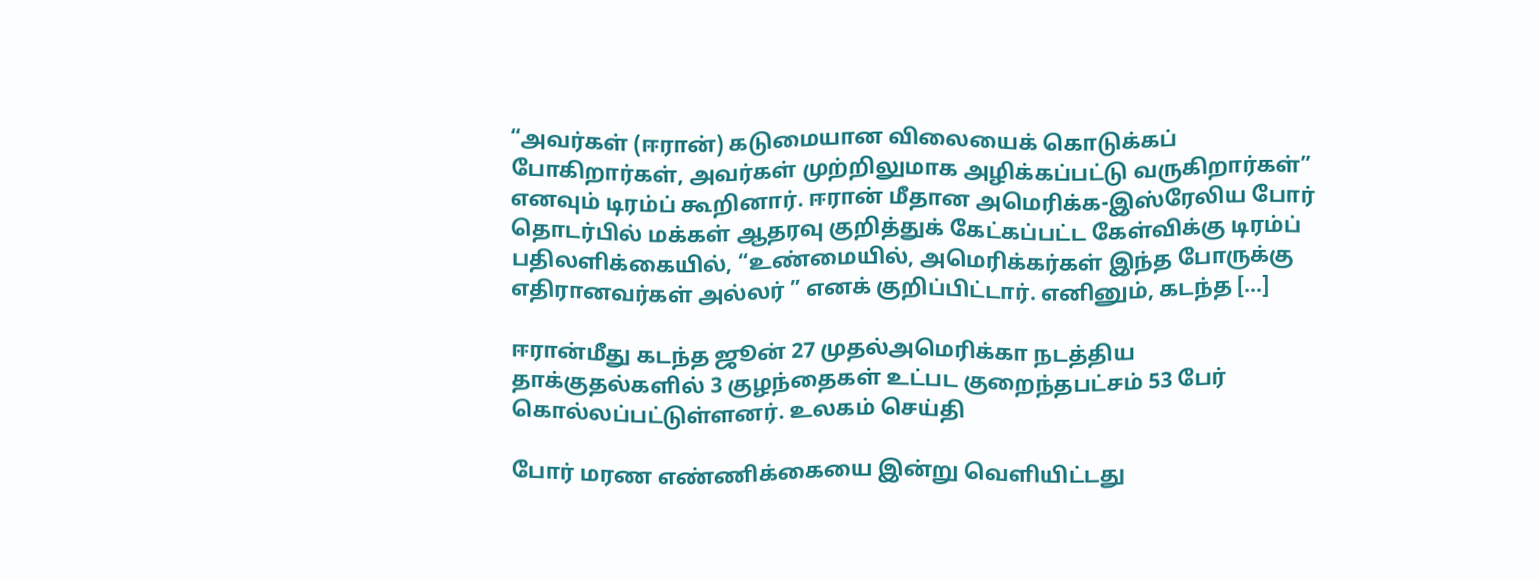“அவர்கள் (ஈரான்) கடுமையான விலையைக் கொடுக்கப் போகிறார்கள், அவர்கள் முற்றிலுமாக அழிக்கப்பட்டு வருகிறார்கள்” எனவும் டிரம்ப் கூறினார். ஈரான் மீதான அமெரிக்க-இஸ்ரேலிய போர் தொடர்பில் மக்கள் ஆதரவு குறித்துக் கேட்கப்பட்ட கேள்விக்கு டிரம்ப் பதிலளிக்கையில், “உண்மையில், அமெரிக்கர்கள் இந்த போருக்கு எதிரானவர்கள் அல்லர் ” எனக் குறிப்பிட்டார். எனினும், கடந்த […]

ஈரான்மீது கடந்த ஜூன் 27 முதல்அமெரிக்கா நடத்திய தாக்குதல்களில் 3 குழந்தைகள் உட்பட குறைந்தபட்சம் 53 பேர் கொல்லப்பட்டுள்ளனர். உலகம் செய்தி

போர் மரண எண்ணிக்கையை இன்று வெளியிட்டது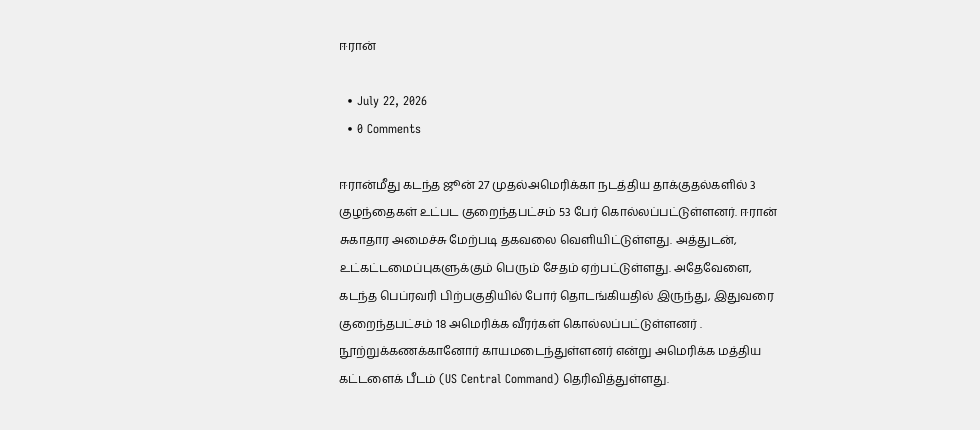ஈரான்

  • July 22, 2026
  • 0 Comments

ஈரான்மீது கடந்த ஜூன் 27 முதல்அமெரிக்கா நடத்திய தாக்குதல்களில் 3 குழந்தைகள் உட்பட குறைந்தபட்சம் 53 பேர் கொல்லப்பட்டுள்ளனர். ஈரான் சுகாதார அமைச்சு மேற்படி தகவலை வெளியிட்டுள்ளது. அத்துடன், உட்கட்டமைப்புகளுக்கும் பெரும் சேதம் ஏற்பட்டுள்ளது. அதேவேளை, கடந்த பெப்ரவரி பிற்பகுதியில் போர் தொடங்கியதில் இருந்து, இதுவரை குறைந்தபட்சம் 18 அமெரிக்க வீரர்கள் கொல்லப்பட்டுள்ளனர் . நூற்றுக்கணக்கானோர் காயமடைந்துள்ளனர் என்று அமெரிக்க மத்திய கட்டளைக் பீடம் (US Central Command) தெரிவித்துள்ளது.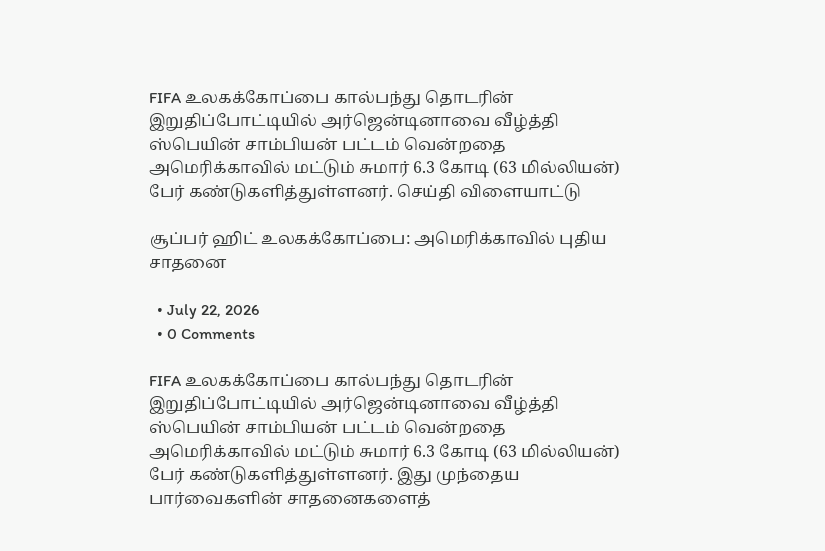FIFA உலகக்கோப்பை கால்பந்து தொடரின் இறுதிப்போட்டியில் அர்ஜென்டினாவை வீழ்த்தி ஸ்பெயின் சாம்பியன் பட்டம் வென்றதை அமெரிக்காவில் மட்டும் சுமார் 6.3 கோடி (63 மில்லியன்) பேர் கண்டுகளித்துள்ளனர். செய்தி விளையாட்டு

சூப்பர் ஹிட் உலகக்கோப்பை: அமெரிக்காவில் புதிய சாதனை

  • July 22, 2026
  • 0 Comments

FIFA உலகக்கோப்பை கால்பந்து தொடரின் இறுதிப்போட்டியில் அர்ஜென்டினாவை வீழ்த்தி ஸ்பெயின் சாம்பியன் பட்டம் வென்றதை அமெரிக்காவில் மட்டும் சுமார் 6.3 கோடி (63 மில்லியன்) பேர் கண்டுகளித்துள்ளனர். இது முந்தைய பார்வைகளின் சாதனைகளைத்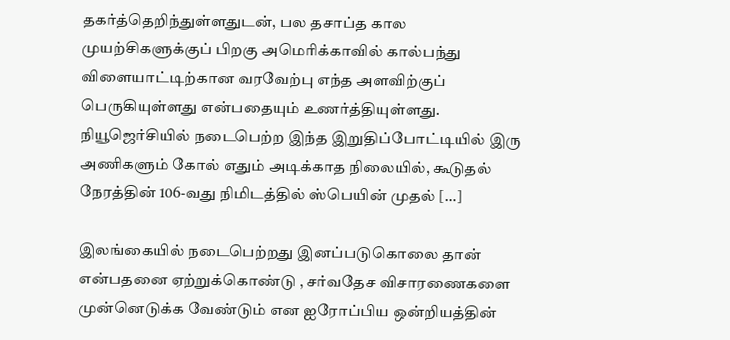தகர்த்தெறிந்துள்ளதுடன், பல தசாப்த கால முயற்சிகளுக்குப் பிறகு அமெரிக்காவில் கால்பந்து விளையாட்டிற்கான வரவேற்பு எந்த அளவிற்குப் பெருகியுள்ளது என்பதையும் உணர்த்தியுள்ளது. நியூஜெர்சியில் நடைபெற்ற இந்த இறுதிப்போட்டியில் இரு அணிகளும் கோல் எதும் அடிக்காத நிலையில், கூடுதல் நேரத்தின் 106-வது நிமிடத்தில் ஸ்பெயின் முதல் […]

இலங்கையில் நடைபெற்றது இனப்படுகொலை தான் என்பதனை ஏற்றுக்கொண்டு , சர்வதேச விசாரணைகளை முன்னெடுக்க வேண்டும் என ஐரோப்பிய ஒன்றியத்தின்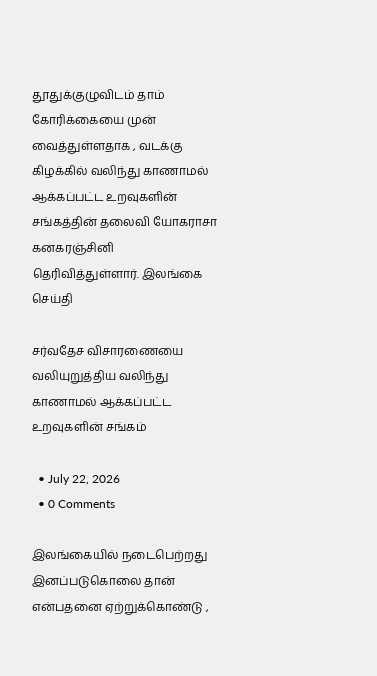தூதுக்குழுவிடம் தாம் கோரிக்கையை முன் வைத்துள்ளதாக , வடக்கு கிழக்கில் வலிந்து காணாமல் ஆக்கப்பட்ட உறவுகளின் சங்கத்தின் தலைவி யோகராசா கனகரஞ்சினி தெரிவித்துள்ளார். இலங்கை செய்தி

சர்வதேச விசாரணையை வலியுறுத்திய வலிந்து காணாமல் ஆக்கப்பட்ட உறவுகளின் சங்கம்

  • July 22, 2026
  • 0 Comments

இலங்கையில் நடைபெற்றது இனப்படுகொலை தான் என்பதனை ஏற்றுக்கொண்டு ,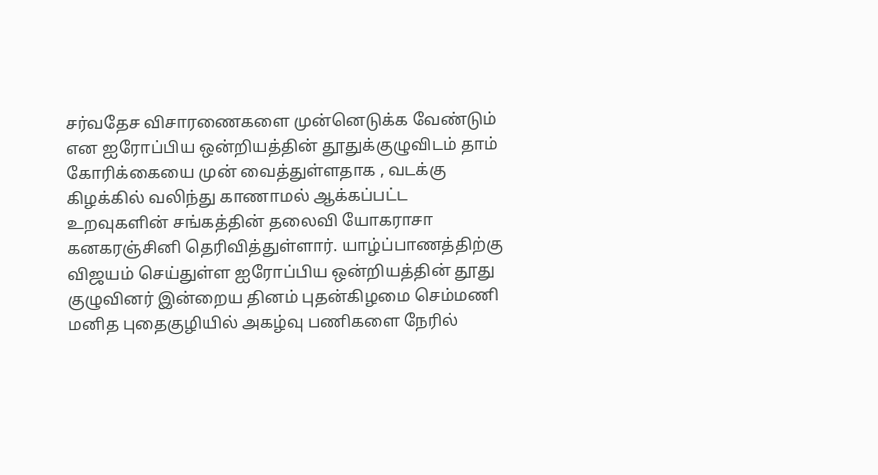சர்வதேச விசாரணைகளை முன்னெடுக்க வேண்டும் என ஐரோப்பிய ஒன்றியத்தின் தூதுக்குழுவிடம் தாம் கோரிக்கையை முன் வைத்துள்ளதாக , வடக்கு கிழக்கில் வலிந்து காணாமல் ஆக்கப்பட்ட உறவுகளின் சங்கத்தின் தலைவி யோகராசா கனகரஞ்சினி தெரிவித்துள்ளார். யாழ்ப்பாணத்திற்கு விஜயம் செய்துள்ள ஐரோப்பிய ஒன்றியத்தின் தூது குழுவினர் இன்றைய தினம் புதன்கிழமை செம்மணி மனித புதைகுழியில் அகழ்வு பணிகளை நேரில்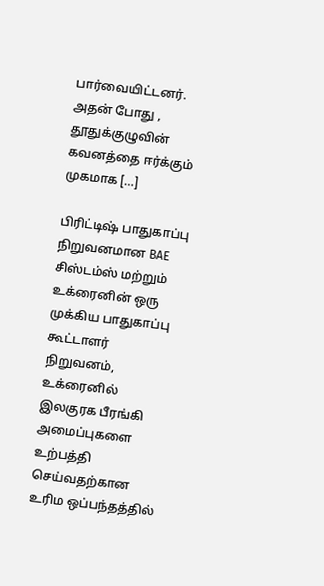பார்வையிட்டனர். அதன் போது , தூதுக்குழுவின் கவனத்தை ஈர்க்கும் முகமாக […]

பிரிட்டிஷ் பாதுகாப்பு நிறுவனமான BAE சிஸ்டம்ஸ் மற்றும் உக்ரைனின் ஒரு முக்கிய பாதுகாப்பு கூட்டாளர் நிறுவனம், உக்ரைனில் இலகுரக பீரங்கி அமைப்புகளை உற்பத்தி செய்வதற்கான உரிம ஒப்பந்தத்தில்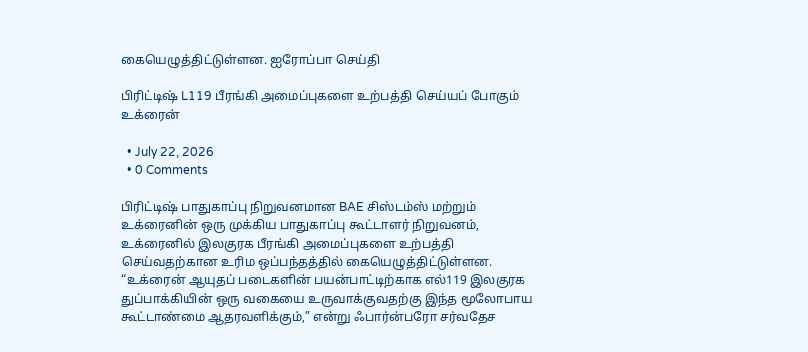கையெழுத்திட்டுள்ளன. ஐரோப்பா செய்தி

பிரிட்டிஷ் L119 பீரங்கி அமைப்புகளை உற்பத்தி செய்யப் போகும் உக்ரைன்

  • July 22, 2026
  • 0 Comments

பிரிட்டிஷ் பாதுகாப்பு நிறுவனமான BAE சிஸ்டம்ஸ் மற்றும் உக்ரைனின் ஒரு முக்கிய பாதுகாப்பு கூட்டாளர் நிறுவனம், உக்ரைனில் இலகுரக பீரங்கி அமைப்புகளை உற்பத்தி செய்வதற்கான உரிம ஒப்பந்தத்தில் கையெழுத்திட்டுள்ளன. “உக்ரைன் ஆயுதப் படைகளின் பயன்பாட்டிற்காக எல்119 இலகுரக துப்பாக்கியின் ஒரு வகையை உருவாக்குவதற்கு இந்த மூலோபாய கூட்டாண்மை ஆதரவளிக்கும்,” என்று ஃபார்ன்பரோ சர்வதேச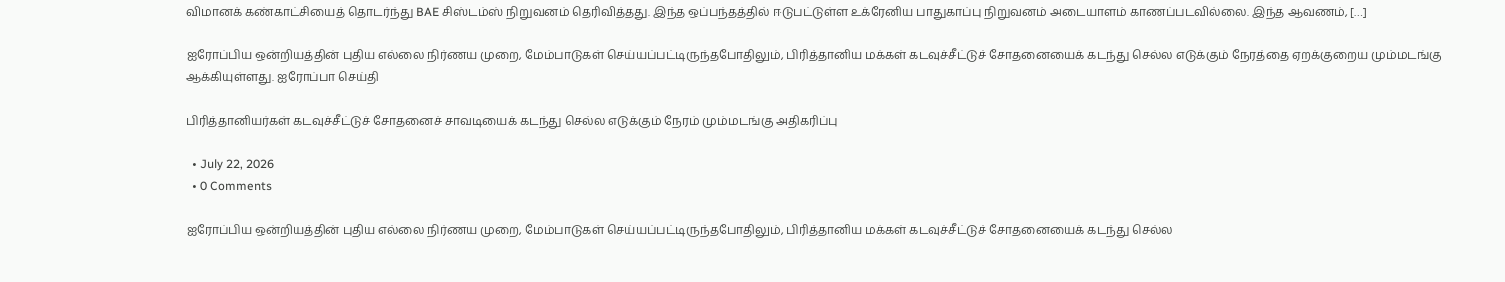விமானக் கண்காட்சியைத் தொடர்ந்து BAE சிஸ்டம்ஸ் நிறுவனம் தெரிவித்தது. இந்த ஒப்பந்தத்தில் ஈடுபட்டுள்ள உக்ரேனிய பாதுகாப்பு நிறுவனம் அடையாளம் காணப்படவில்லை. இந்த ஆவணம், […]

ஐரோப்பிய ஒன்றியத்தின் புதிய எல்லை நிர்ணய முறை, மேம்பாடுகள் செய்யப்பட்டிருந்தபோதிலும், பிரித்தானிய மக்கள் கடவுச்சீட்டுச் சோதனையைக் கடந்து செல்ல எடுக்கும் நேரத்தை ஏறக்குறைய மும்மடங்கு ஆக்கியுள்ளது. ஐரோப்பா செய்தி

பிரித்தானியர்கள் கடவுச்சீட்டுச் சோதனைச் சாவடியைக் கடந்து செல்ல எடுக்கும் நேரம் மும்மடங்கு அதிகரிப்பு

  • July 22, 2026
  • 0 Comments

ஐரோப்பிய ஒன்றியத்தின் புதிய எல்லை நிர்ணய முறை, மேம்பாடுகள் செய்யப்பட்டிருந்தபோதிலும், பிரித்தானிய மக்கள் கடவுச்சீட்டுச் சோதனையைக் கடந்து செல்ல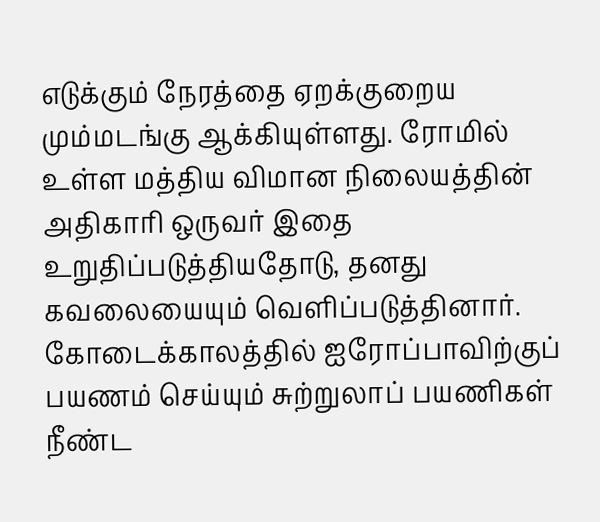எடுக்கும் நேரத்தை ஏறக்குறைய மும்மடங்கு ஆக்கியுள்ளது. ரோமில் உள்ள மத்திய விமான நிலையத்தின் அதிகாரி ஒருவர் இதை உறுதிப்படுத்தியதோடு, தனது கவலையையும் வெளிப்படுத்தினார். கோடைக்காலத்தில் ஐரோப்பாவிற்குப் பயணம் செய்யும் சுற்றுலாப் பயணிகள் நீண்ட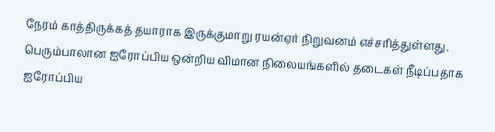நேரம் காத்திருக்கத் தயாராக இருக்குமாறு ரயன்ஏர் நிறுவனம் எச்சரித்துள்ளது. பெரும்பாலான ஐரோப்பிய ஒன்றிய விமான நிலையங்களில் தடைகள் நீடிப்பதாக ஐரோப்பிய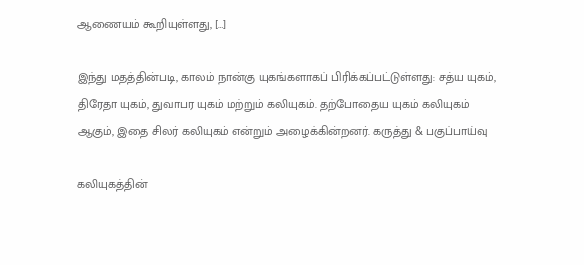ஆணையம் கூறியுள்ளது, […]

இந்து மதத்தின்படி, காலம் நான்கு யுகங்களாகப் பிரிக்கப்பட்டுள்ளது: சத்ய யுகம், திரேதா யுகம், துவாபர யுகம் மற்றும் கலியுகம். தற்போதைய யுகம் கலியுகம் ஆகும், இதை சிலர் கலியுகம் என்றும் அழைக்கின்றனர். கருத்து & பகுப்பாய்வு

கலியுகத்தின்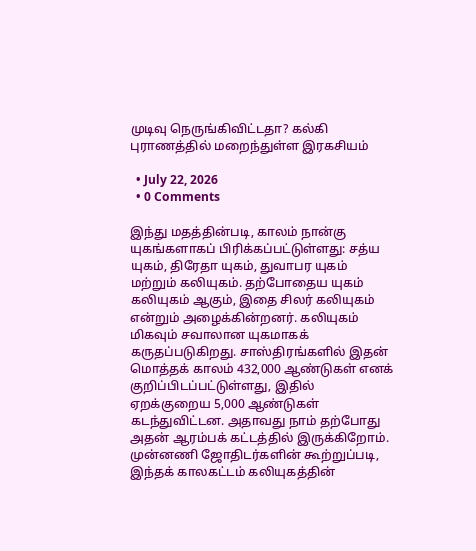முடிவு நெருங்கிவிட்டதா? கல்கி புராணத்தில் மறைந்துள்ள இரகசியம்

  • July 22, 2026
  • 0 Comments

இந்து மதத்தின்படி, காலம் நான்கு யுகங்களாகப் பிரிக்கப்பட்டுள்ளது: சத்ய யுகம், திரேதா யுகம், துவாபர யுகம் மற்றும் கலியுகம். தற்போதைய யுகம் கலியுகம் ஆகும், இதை சிலர் கலியுகம் என்றும் அழைக்கின்றனர். கலியுகம் மிகவும் சவாலான யுகமாகக் கருதப்படுகிறது. சாஸ்திரங்களில் இதன் மொத்தக் காலம் 432,000 ஆண்டுகள் எனக் குறிப்பிடப்பட்டுள்ளது, இதில் ஏறக்குறைய 5,000 ஆண்டுகள் கடந்துவிட்டன. அதாவது நாம் தற்போது அதன் ஆரம்பக் கட்டத்தில் இருக்கிறோம். முன்னணி ஜோதிடர்களின் கூற்றுப்படி, இந்தக் காலகட்டம் கலியுகத்தின்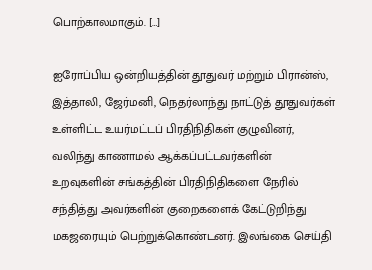பொற்காலமாகும். […]

ஐரோப்பிய ஒன்றியத்தின் தூதுவர் மற்றும் பிரான்ஸ், இத்தாலி, ஜேர்மனி, நெதர்லாந்து நாட்டுத் தூதுவர்கள் உள்ளிட்ட உயர்மட்டப் பிரதிநிதிகள் குழுவினர், வலிந்து காணாமல் ஆக்கப்பட்டவர்களின் உறவுகளின் சங்கத்தின் பிரதிநிதிகளை நேரில் சந்தித்து அவர்களின் குறைகளைக் கேட்டுறிந்து மகஜரையும் பெற்றுக்கொண்டனர். இலங்கை செய்தி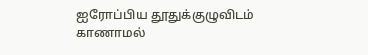ஐரோப்பிய தூதுக்குழுவிடம் காணாமல்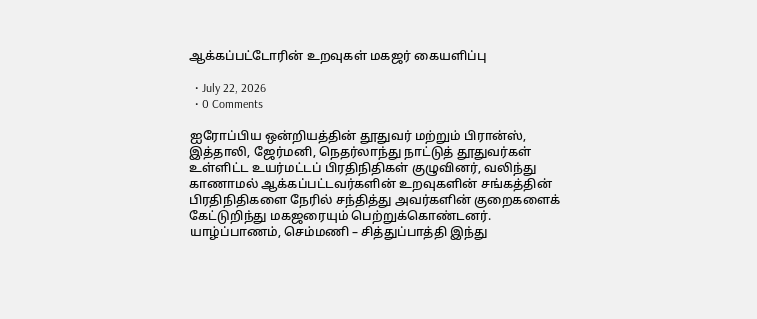ஆக்கப்பட்டோரின் உறவுகள் மகஜர் கையளிப்பு

  • July 22, 2026
  • 0 Comments

ஐரோப்பிய ஒன்றியத்தின் தூதுவர் மற்றும் பிரான்ஸ், இத்தாலி, ஜேர்மனி, நெதர்லாந்து நாட்டுத் தூதுவர்கள் உள்ளிட்ட உயர்மட்டப் பிரதிநிதிகள் குழுவினர், வலிந்து காணாமல் ஆக்கப்பட்டவர்களின் உறவுகளின் சங்கத்தின் பிரதிநிதிகளை நேரில் சந்தித்து அவர்களின் குறைகளைக் கேட்டுறிந்து மகஜரையும் பெற்றுக்கொண்டனர். யாழ்ப்பாணம், செம்மணி – சித்துப்பாத்தி இந்து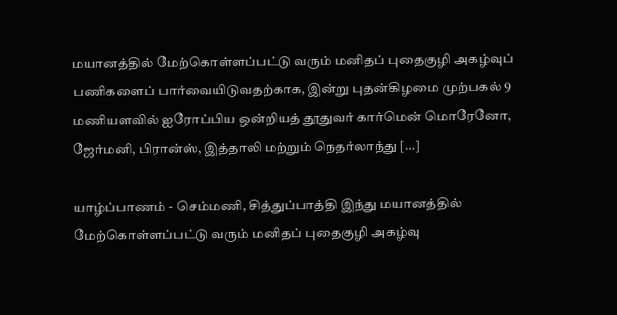மயானத்தில் மேற்கொள்ளப்பட்டு வரும் மனிதப் புதைகுழி அகழ்வுப் பணிகளைப் பார்வையிடுவதற்காக, இன்று புதன்கிழமை முற்பகல் 9 மணியளவில் ஐரோப்பிய ஒன்றியத் தூதுவர் கார்மென் மொரேனோ, ஜேர்மனி, பிரான்ஸ், இத்தாலி மற்றும் நெதர்லாந்து […]

யாழ்ப்பாணம் - செம்மணி, சித்துப்பாத்தி இந்து மயானத்தில் மேற்கொள்ளப்பட்டு வரும் மனிதப் புதைகுழி அகழ்வு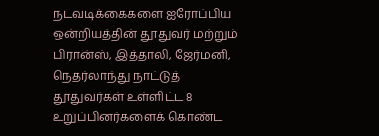நடவடிக்கைகளை ஐரோப்பிய ஒன்றியத்தின் தூதுவர் மற்றும் பிரான்ஸ், இத்தாலி, ஜேர்மனி, நெதர்லாந்து நாட்டுத் தூதுவர்கள் உள்ளிட்ட 8 உறுப்பினர்களைக் கொண்ட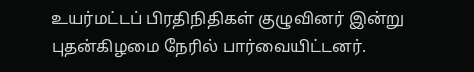உயர்மட்டப் பிரதிநிதிகள் குழுவினர் இன்று புதன்கிழமை நேரில் பார்வையிட்டனர்.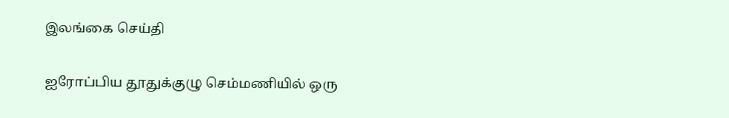இலங்கை செய்தி

ஐரோப்பிய தூதுக்குழு செம்மணியில் ஒரு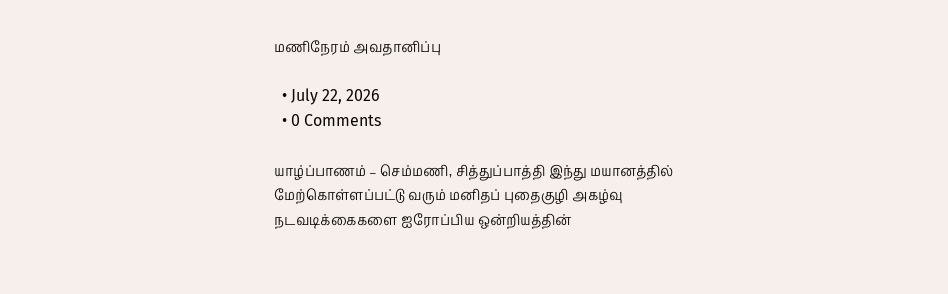மணிநேரம் அவதானிப்பு

  • July 22, 2026
  • 0 Comments

யாழ்ப்பாணம் – செம்மணி, சித்துப்பாத்தி இந்து மயானத்தில் மேற்கொள்ளப்பட்டு வரும் மனிதப் புதைகுழி அகழ்வு நடவடிக்கைகளை ஐரோப்பிய ஒன்றியத்தின்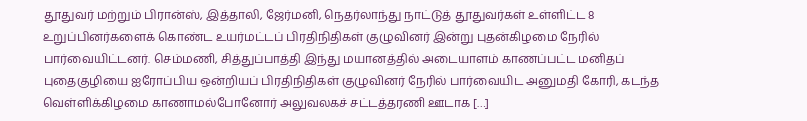தூதுவர் மற்றும் பிரான்ஸ், இத்தாலி, ஜேர்மனி, நெதர்லாந்து நாட்டுத் தூதுவர்கள் உள்ளிட்ட 8 உறுப்பினர்களைக் கொண்ட உயர்மட்டப் பிரதிநிதிகள் குழுவினர் இன்று புதன்கிழமை நேரில் பார்வையிட்டனர். செம்மணி, சித்துப்பாத்தி இந்து மயானத்தில் அடையாளம் காணப்பட்ட மனிதப் புதைகுழியை ஐரோப்பிய ஒன்றியப் பிரதிநிதிகள் குழுவினர் நேரில் பார்வையிட அனுமதி கோரி, கடந்த வெள்ளிக்கிழமை காணாமல்போனோர் அலுவலகச் சட்டத்தரணி ஊடாக […]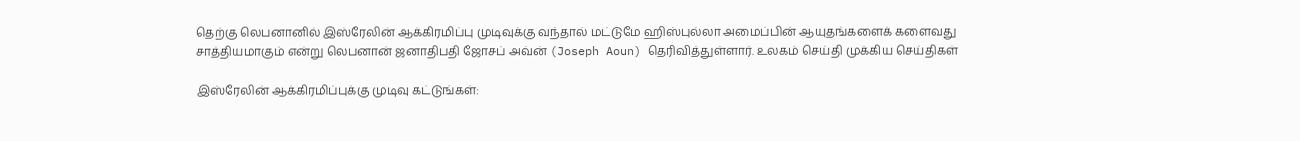தெற்கு லெபனானில் இஸ்ரேலின் ஆக்கிரமிப்பு முடிவுக்கு வந்தால் மட்டுமே ஹிஸ்புல்லா அமைப்பின் ஆயுதங்களைக் களைவது சாத்தியமாகும் என்று லெபனான் ஜனாதிபதி ஜோசப் அவ்ன் (Joseph Aoun) தெரிவித்துள்ளார். உலகம் செய்தி முக்கிய செய்திகள்

இஸ்ரேலின் ஆக்கிரமிப்புக்கு முடிவு கட்டுங்கள்: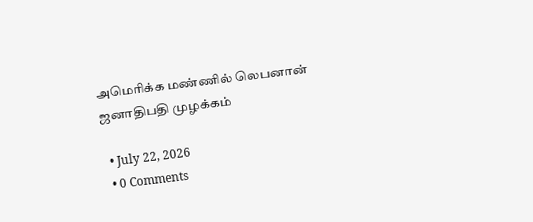அமெரிக்க மண்ணில் லெபனான் ஜனாதிபதி முழக்கம்

  • July 22, 2026
  • 0 Comments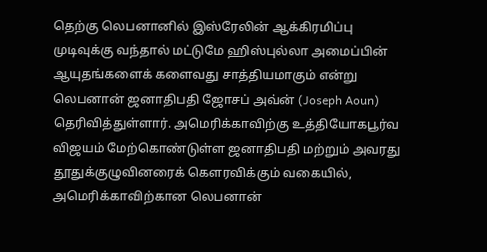தெற்கு லெபனானில் இஸ்ரேலின் ஆக்கிரமிப்பு முடிவுக்கு வந்தால் மட்டுமே ஹிஸ்புல்லா அமைப்பின் ஆயுதங்களைக் களைவது சாத்தியமாகும் என்று லெபனான் ஜனாதிபதி ஜோசப் அவ்ன் (Joseph Aoun) தெரிவித்துள்ளார். அமெரிக்காவிற்கு உத்தியோகபூர்வ விஜயம் மேற்கொண்டுள்ள ஜனாதிபதி மற்றும் அவரது தூதுக்குழுவினரைக் கெளரவிக்கும் வகையில், அமெரிக்காவிற்கான லெபனான்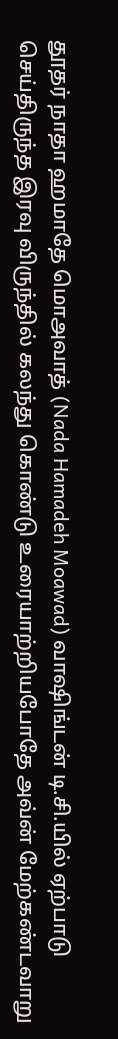தூதர் நாதா ஹமாதே மொஅவாத் (Nada Hamadeh Moawad) வாஷிங்டன் டி.சி.யில் ஏற்பாடு செய்திருந்த இரவு விருந்தில் கலந்து கொண்டு உரையாற்றியபோதே அவ்ன் மேற்கண்டவாறு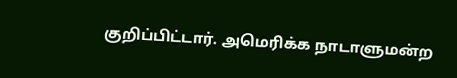குறிப்பிட்டார். அமெரிக்க நாடாளுமன்ற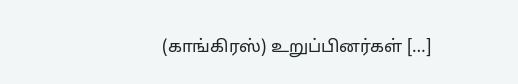(காங்கிரஸ்) உறுப்பினர்கள் […]